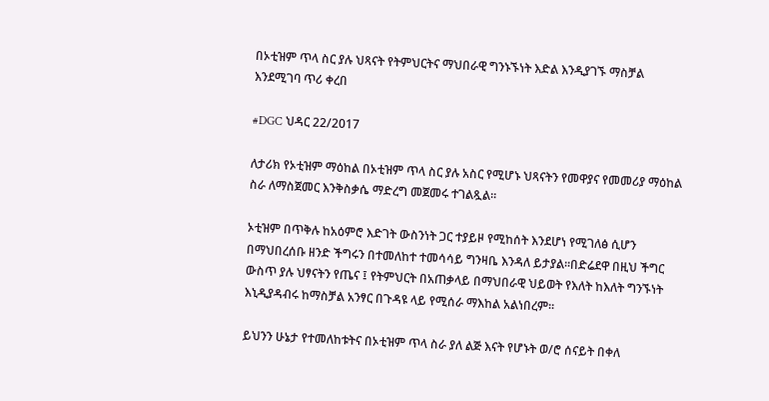በኦቲዝም ጥላ ስር ያሉ ህጻናት የትምህርትና ማህበራዊ ግንኑኙነት እድል እንዲያገኙ ማስቻል እንደሚገባ ጥሪ ቀረበ

#DGC ህዳር 22/2017

ለታሪክ የኦቲዝም ማዕከል በኦቲዝም ጥላ ስር ያሉ አስር የሚሆኑ ህጻናትን የመዋያና የመመሪያ ማዕከል ስራ ለማስጀመር እንቅስቃሴ ማድረግ መጀመሩ ተገልጿል፡፡

ኦቲዝም በጥቅሉ ከአዕምሮ እድገት ውስንነት ጋር ተያይዞ የሚከሰት እንደሆነ የሚገለፅ ሲሆን በማህበረሰቡ ዘንድ ችግሩን በተመለከተ ተመሳሳይ ግንዛቤ እንዳለ ይታያል፡፡በድሬደዋ በዚህ ችግር ውስጥ ያሉ ህፃናትን የጤና ፤ የትምህርት በአጠቃላይ በማህበራዊ ህይወት የእለት ከእለት ግንኙነት እኒዲያዳብሩ ከማስቻል አንፃር በጉዳዩ ላይ የሚሰራ ማእከል አልነበረም፡፡

ይህንን ሁኔታ የተመለከቱትና በኦቲዝም ጥላ ስራ ያለ ልጅ እናት የሆኑት ወ/ሮ ሰናይት በቀለ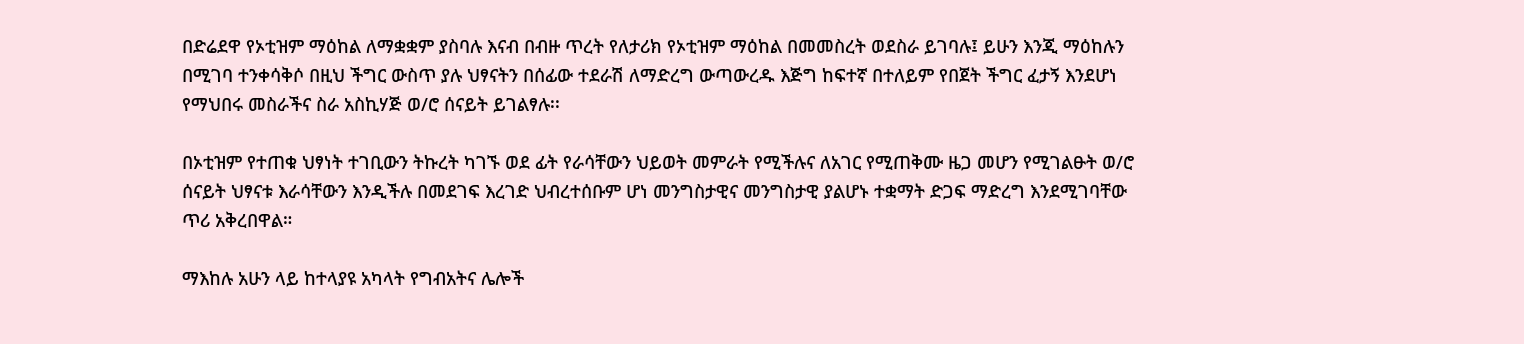በድሬደዋ የኦቲዝም ማዕከል ለማቋቋም ያስባሉ እናብ በብዙ ጥረት የለታሪክ የኦቲዝም ማዕከል በመመስረት ወደስራ ይገባሉ፤ ይሁን እንጂ ማዕከሉን በሚገባ ተንቀሳቅሶ በዚህ ችግር ውስጥ ያሉ ህፃናትን በሰፊው ተደራሽ ለማድረግ ውጣውረዱ እጅግ ከፍተኛ በተለይም የበጀት ችግር ፈታኝ እንደሆነ የማህበሩ መስራችና ስራ አስኪሃጅ ወ/ሮ ሰናይት ይገልፃሉ፡፡

በኦቲዝም የተጠቁ ህፃነት ተገቢውን ትኩረት ካገኙ ወደ ፊት የራሳቸውን ህይወት መምራት የሚችሉና ለአገር የሚጠቅሙ ዜጋ መሆን የሚገልፁት ወ/ሮ ሰናይት ህፃናቱ እራሳቸውን እንዲችሉ በመደገፍ እረገድ ህብረተሰቡም ሆነ መንግስታዊና መንግስታዊ ያልሆኑ ተቋማት ድጋፍ ማድረግ እንደሚገባቸው ጥሪ አቅረበዋል።

ማእከሉ አሁን ላይ ከተላያዩ አካላት የግብአትና ሌሎች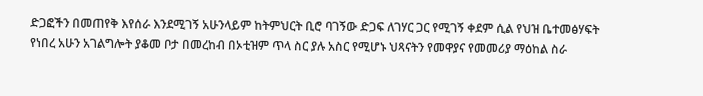ድጋፎችን በመጠየቅ እየሰራ እንደሚገኝ አሁንላይም ከትምህርት ቢሮ ባገኝው ድጋፍ ለገሃር ጋር የሚገኝ ቀደም ሲል የህዝ ቤተመፅሃፍት የነበረ አሁን አገልግሎት ያቆመ ቦታ በመረከብ በኦቲዝም ጥላ ስር ያሉ አስር የሚሆኑ ህጻናትን የመዋያና የመመሪያ ማዕከል ስራ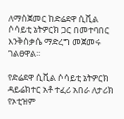ለማስጀመር ከድሬደዋ ሲቪል ሶሳይቲ ኔትዎርክ ጋር በመተባበር እንቅስቃሴ ማድረግ መጀመሩ ገልፀዋል፡፡

የድሬደዋ ሲቪል ሶሳይቲ ኔትዎርክ ዳይሬክተር አቶ ተፈሪ አበራ ለታሪክ የኦቲዝም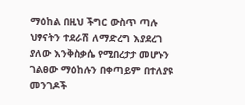ማዕከል በዚህ ችግር ውስጥ ጣሉ ህፃናትን ተደራሽ ለማድረግ እያደረገ ያለው እንቅስቃሴ የሚበረታታ መሆኑን ገልፀው ማዕከሉን በቀጣይም በተለያዩ መንገዶች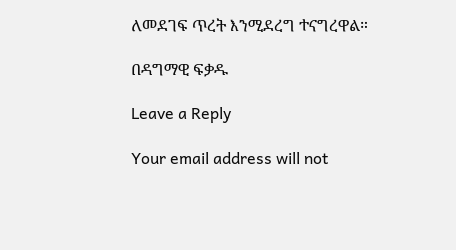ለመደገፍ ጥረት እንሚደረግ ተናግረዋል።

በዳግማዊ ፍቃዱ

Leave a Reply

Your email address will not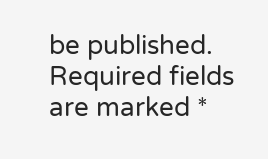be published. Required fields are marked *